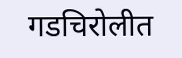गडचिरोलीत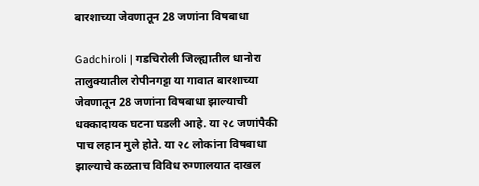बारशाच्या जेवणातून 28 जणांना विषबाधा

Gadchiroli | गडचिरोली जिल्ह्यातील धानोरा तालुक्यातील रोपीनगट्टा या गावात बारशाच्या जेवणातून 28 जणांना विषबाधा झाल्याची धक्कादायक घटना घडली आहे. या २८ जणांपैकी पाच लहान मुले होते. या २८ लोकांना विषबाधा झाल्याचे कळताच विविध रुग्णालयात दाखल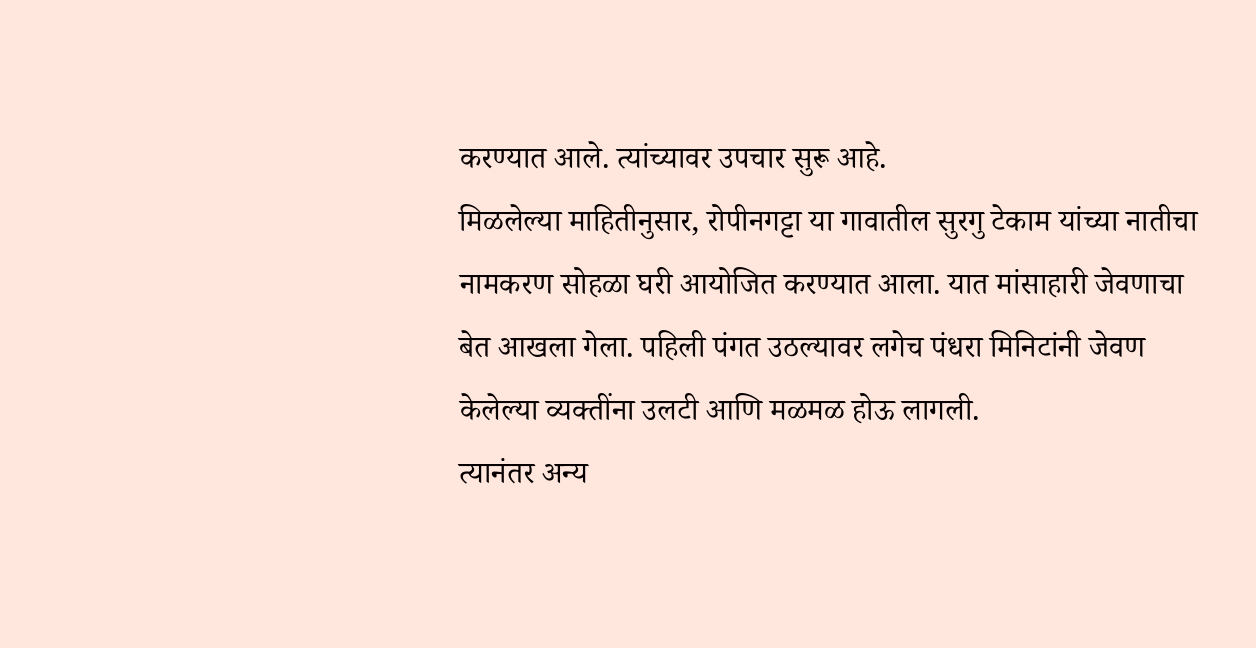करण्यात आले. त्यांच्यावर उपचार सुरू आहे.
मिळलेल्या माहितीनुसार, रोपीनगट्टा या गावातील सुरगु टेकाम यांच्या नातीचा नामकरण सोहळा घरी आयोजित करण्यात आला. यात मांसाहारी जेवणाचा बेत आखला गेला. पहिली पंगत उठल्यावर लगेच पंधरा मिनिटांनी जेवण केलेल्या व्यक्तींना उलटी आणि मळमळ होऊ लागली.
त्यानंतर अन्य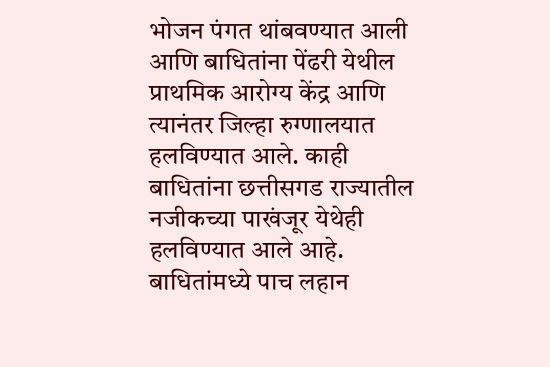भोजन पंगत थांबवण्यात आली आणि बाधितांना पेंढरी येथील प्राथमिक आरोग्य केंद्र आणि त्यानंतर जिल्हा रुग्णालयात हलविण्यात आले. काही बाधितांना छत्तीसगड राज्यातील नजीकच्या पाखंजूर येथेही हलविण्यात आले आहे. बाधितांमध्ये पाच लहान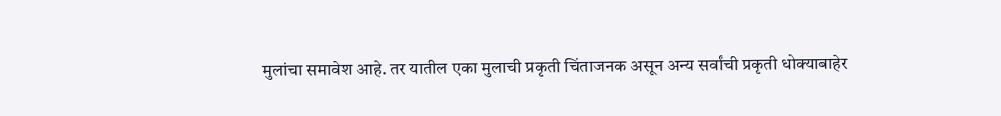मुलांचा समावेश आहे. तर यातील एका मुलाची प्रकृती चिंताजनक असून अन्य सर्वांची प्रकृती धोक्याबाहेर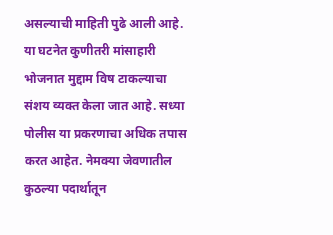असल्याची माहिती पुढे आली आहे. या घटनेत कुणीतरी मांसाहारी भोजनात मुद्दाम विष टाकल्याचा संशय व्यक्त केला जात आहे. सध्या पोलीस या प्रकरणाचा अधिक तपास करत आहेत. नेमक्या जेवणातील कुठल्या पदार्थातून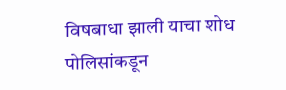विषबाधा झाली याचा शोध पोलिसांकडून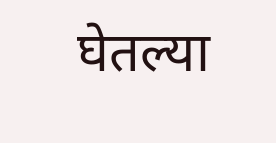घेतल्या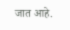जात आहे.